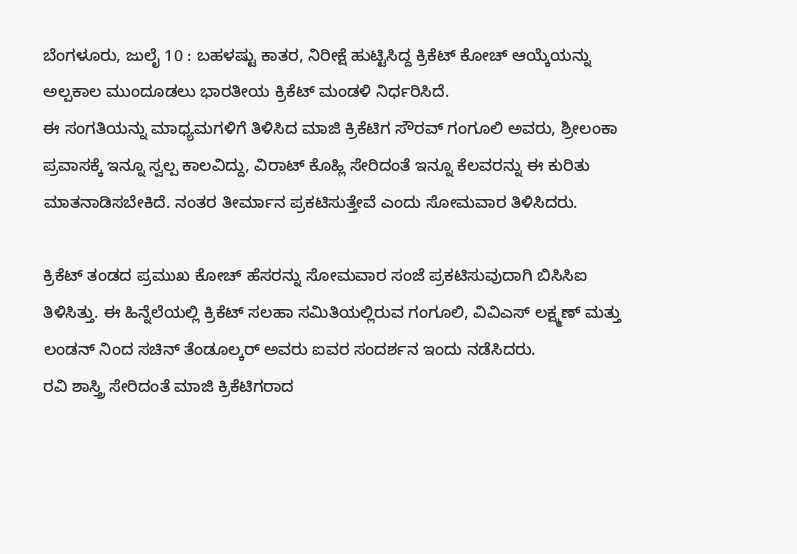ಬೆಂಗಳೂರು, ಜುಲೈ 10 : ಬಹಳಷ್ಟು ಕಾತರ, ನಿರೀಕ್ಷೆ ಹುಟ್ಟಿಸಿದ್ದ ಕ್ರಿಕೆಟ್ ಕೋಚ್ ಆಯ್ಕೆಯನ್ನು ಅಲ್ಪಕಾಲ ಮುಂದೂಡಲು ಭಾರತೀಯ ಕ್ರಿಕೆಟ್ ಮಂಡಳಿ ನಿರ್ಧರಿಸಿದೆ.
ಈ ಸಂಗತಿಯನ್ನು ಮಾಧ್ಯಮಗಳಿಗೆ ತಿಳಿಸಿದ ಮಾಜಿ ಕ್ರಿಕೆಟಿಗ ಸೌರವ್ ಗಂಗೂಲಿ ಅವರು, ಶ್ರೀಲಂಕಾ ಪ್ರವಾಸಕ್ಕೆ ಇನ್ನೂ ಸ್ವಲ್ಪ ಕಾಲವಿದ್ದು, ವಿರಾಟ್ ಕೊಹ್ಲಿ ಸೇರಿದಂತೆ ಇನ್ನೂ ಕೆಲವರನ್ನು ಈ ಕುರಿತು ಮಾತನಾಡಿಸಬೇಕಿದೆ. ನಂತರ ತೀರ್ಮಾನ ಪ್ರಕಟಿಸುತ್ತೇವೆ ಎಂದು ಸೋಮವಾರ ತಿಳಿಸಿದರು.

ಕ್ರಿಕೆಟ್ ತಂಡದ ಪ್ರಮುಖ ಕೋಚ್ ಹೆಸರನ್ನು ಸೋಮವಾರ ಸಂಜೆ ಪ್ರಕಟಿಸುವುದಾಗಿ ಬಿಸಿಸಿಐ ತಿಳಿಸಿತ್ತು. ಈ ಹಿನ್ನೆಲೆಯಲ್ಲಿ ಕ್ರಿಕೆಟ್ ಸಲಹಾ ಸಮಿತಿಯಲ್ಲಿರುವ ಗಂಗೂಲಿ, ವಿವಿಎಸ್ ಲಕ್ಷ್ಮಣ್ ಮತ್ತು ಲಂಡನ್ ನಿಂದ ಸಚಿನ್ ತೆಂಡೂಲ್ಕರ್ ಅವರು ಐವರ ಸಂದರ್ಶನ ಇಂದು ನಡೆಸಿದರು.
ರವಿ ಶಾಸ್ತ್ರಿ ಸೇರಿದಂತೆ ಮಾಜಿ ಕ್ರಿಕೆಟಿಗರಾದ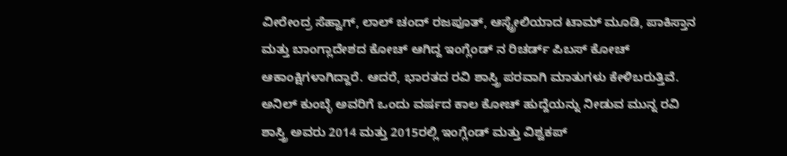ವೀರೇಂದ್ರ ಸೆಹ್ವಾಗ್, ಲಾಲ್ ಚಂದ್ ರಜಪೂತ್, ಆಸ್ಟ್ರೇಲಿಯಾದ ಟಾಮ್ ಮೂಡಿ, ಪಾಕಿಸ್ತಾನ ಮತ್ತು ಬಾಂಗ್ಲಾದೇಶದ ಕೋಚ್ ಆಗಿದ್ದ ಇಂಗ್ಲೆಂಡ್ ನ ರಿಚರ್ಡ್ ಪಿಬಸ್ ಕೋಚ್ ಆಕಾಂಕ್ಷಿಗಳಾಗಿದ್ದಾರೆ. ಆದರೆ, ಭಾರತದ ರವಿ ಶಾಸ್ತ್ರಿ ಪರವಾಗಿ ಮಾತುಗಳು ಕೇಳಿಬರುತ್ತಿವೆ.
ಅನಿಲ್ ಕುಂಬ್ಳೆ ಅವರಿಗೆ ಒಂದು ವರ್ಷದ ಕಾಲ ಕೋಚ್ ಹುದ್ದೆಯನ್ನು ನೀಡುವ ಮುನ್ನ ರವಿ ಶಾಸ್ತ್ರಿ ಅವರು 2014 ಮತ್ತು 2015ರಲ್ಲಿ ಇಂಗ್ಲೆಂಡ್ ಮತ್ತು ವಿಶ್ವಕಪ್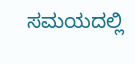ಸಮಯದಲ್ಲಿ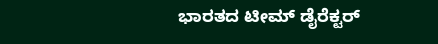ಭಾರತದ ಟೀಮ್ ಡೈರೆಕ್ಟರ್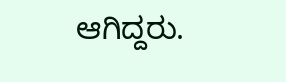ಆಗಿದ್ದರು.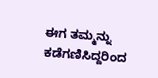ಈಗ ತಮ್ಮನ್ನು ಕಡೆಗಣಿಸಿದ್ದರಿಂದ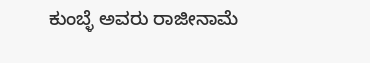ಕುಂಬ್ಳೆ ಅವರು ರಾಜೀನಾಮೆ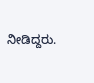ನೀಡಿದ್ದರು.